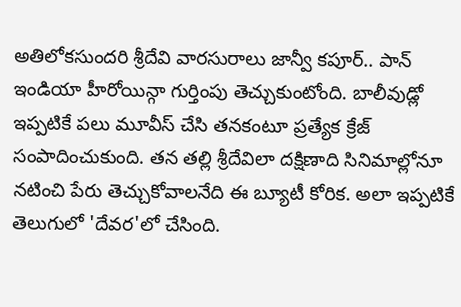అతిలోకసుందరి శ్రీదేవి వారసురాలు జాన్వీ కపూర్.. పాన్ ఇండియా హీరోయిన్గా గుర్తింపు తెచ్చుకుంటోంది. బాలీవుడ్లో ఇప్పటికే పలు మూవీస్ చేసి తనకంటూ ప్రత్యేక క్రేజ్ సంపాదించుకుంది. తన తల్లి శ్రీదేవిలా దక్షిణాది సినిమాల్లోనూ నటించి పేరు తెచ్చుకోవాలనేది ఈ బ్యూటీ కోరిక. అలా ఇప్పటికే తెలుగులో 'దేవర'లో చేసింది.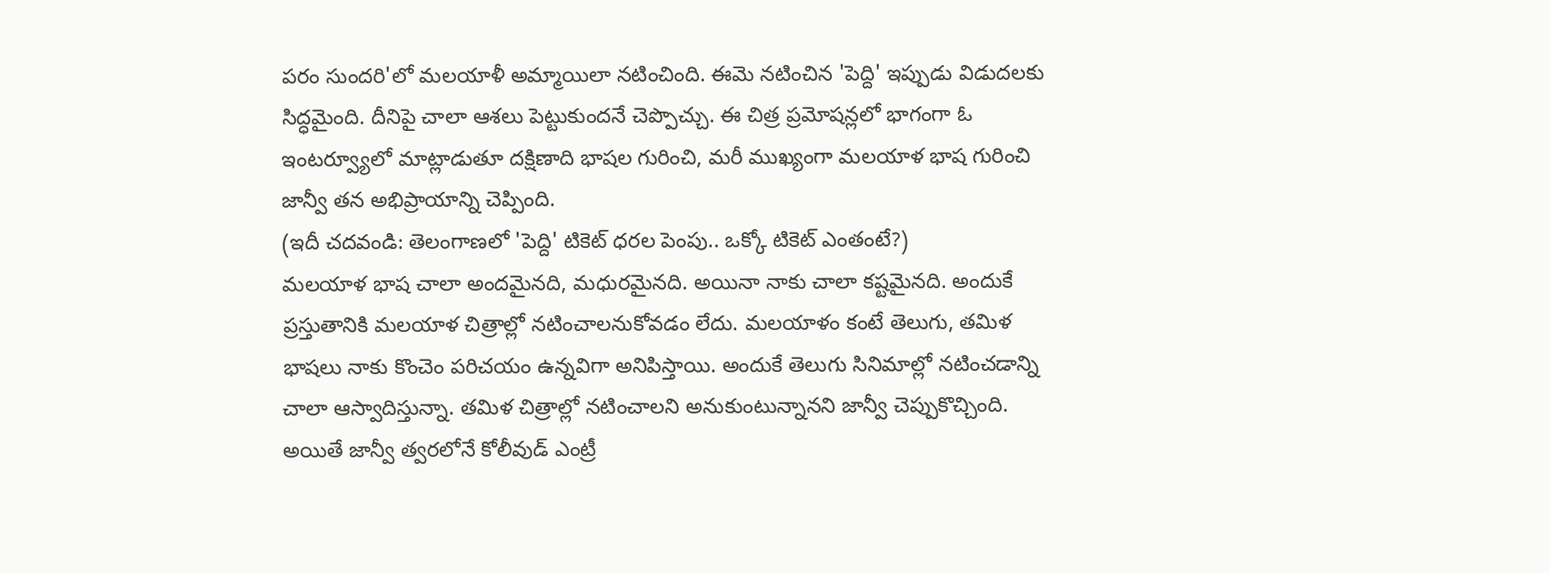పరం సుందరి'లో మలయాళీ అమ్మాయిలా నటించింది. ఈమె నటించిన 'పెద్ది' ఇప్పుడు విడుదలకు సిద్ధమైంది. దీనిపై చాలా ఆశలు పెట్టుకుందనే చెప్పొచ్చు. ఈ చిత్ర ప్రమోషన్లలో భాగంగా ఓ ఇంటర్వ్యూలో మాట్లాడుతూ దక్షిణాది భాషల గురించి, మరీ ముఖ్యంగా మలయాళ భాష గురించి జాన్వీ తన అభిప్రాయాన్ని చెప్పింది.
(ఇదీ చదవండి: తెలంగాణలో 'పెద్ది' టికెట్ ధరల పెంపు.. ఒక్కో టికెట్ ఎంతంటే?)
మలయాళ భాష చాలా అందమైనది, మధురమైనది. అయినా నాకు చాలా కష్టమైనది. అందుకే ప్రస్తుతానికి మలయాళ చిత్రాల్లో నటించాలనుకోవడం లేదు. మలయాళం కంటే తెలుగు, తమిళ భాషలు నాకు కొంచెం పరిచయం ఉన్నవిగా అనిపిస్తాయి. అందుకే తెలుగు సినిమాల్లో నటించడాన్ని చాలా ఆస్వాదిస్తున్నా. తమిళ చిత్రాల్లో నటించాలని అనుకుంటున్నానని జాన్వీ చెప్పుకొచ్చింది. అయితే జాన్వీ త్వరలోనే కోలీవుడ్ ఎంట్రీ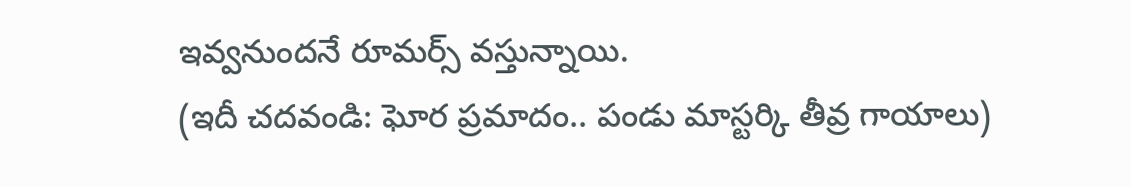ఇవ్వనుందనే రూమర్స్ వస్తున్నాయి.
(ఇదీ చదవండి: ఘోర ప్రమాదం.. పండు మాస్టర్కి తీవ్ర గాయాలు)